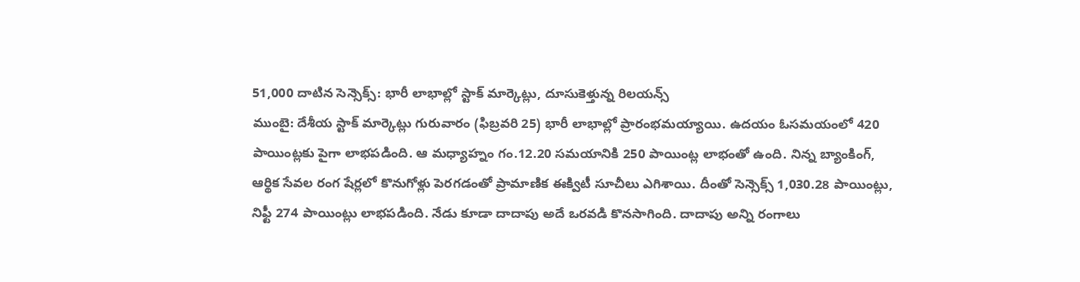51,000 దాటిన సెన్సెక్స్: భారీ లాభాల్లో స్టాక్ మార్కెట్లు, దూసుకెళ్తున్న రిలయన్స్
ముంబై: దేశీయ స్టాక్ మార్కెట్లు గురువారం (ఫిబ్రవరి 25) భారీ లాభాల్లో ప్రారంభమయ్యాయి. ఉదయం ఓసమయంలో 420 పాయింట్లకు పైగా లాభపడింది. ఆ మధ్యాహ్నం గం.12.20 సమయానికి 250 పాయింట్ల లాభంతో ఉంది. నిన్న బ్యాంకింగ్, ఆర్థిక సేవల రంగ షేర్లలో కొనుగోళ్లు పెరగడంతో ప్రామాణిక ఈక్విటీ సూచీలు ఎగిశాయి. దీంతో సెన్సెక్స్ 1,030.28 పాయింట్లు, నిఫ్టీ 274 పాయింట్లు లాభపడింది. నేడు కూడా దాదాపు అదే ఒరవడి కొనసాగింది. దాదాపు అన్ని రంగాలు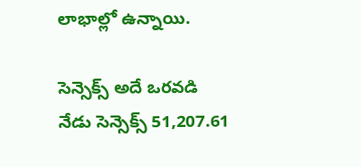లాభాల్లో ఉన్నాయి.

సెన్సెక్స్ అదే ఒరవడి
నేడు సెన్సెక్స్ 51,207.61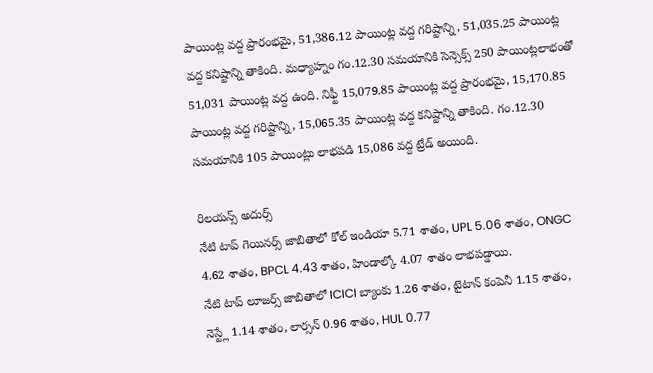పాయింట్ల వద్ద ప్రారంభమై, 51,386.12 పాయింట్ల వద్ద గరిష్టాన్ని, 51,035.25 పాయింట్ల వద్ద కనిష్టాన్ని తాకింది. మధ్యాహ్నం గం.12.30 సమయానికి సెన్సెక్స్ 250 పాయింట్లలాభంతో 51,031 పాయింట్ల వద్ద ఉంది. నిఫ్టీ 15,079.85 పాయింట్ల వద్ద ప్రారంభమై, 15,170.85 పాయింట్ల వద్ద గరిష్టాన్ని, 15,065.35 పాయింట్ల వద్ద కనిష్టాన్ని తాకింది. గం.12.30 సమయానికి 105 పాయింట్లు లాభపడి 15,086 వద్ద ట్రేడ్ అయింది.

రిలయన్స్ అదుర్స్
నేటి టాప్ గెయినర్స్ జాబితాలో కోల్ ఇండియా 5.71 శాతం, UPL 5.06 శాతం, ONGC 4.62 శాతం, BPCL 4.43 శాతం, హిండాల్కో 4.07 శాతం లాభపడ్డాయి.
నేటి టాప్ లూజర్స్ జాబితాలో ICICI బ్యాంకు 1.26 శాతం, టైటాన్ కంపెనీ 1.15 శాతం, నెస్ట్లే 1.14 శాతం, లార్సన్ 0.96 శాతం, HUL 0.77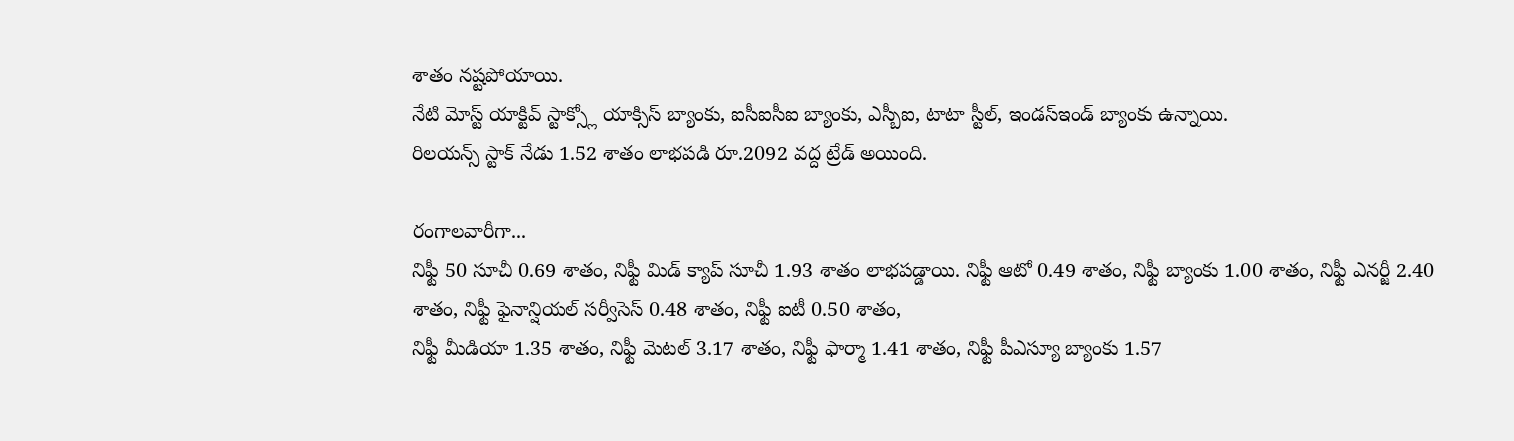శాతం నష్టపోయాయి.
నేటి మోస్ట్ యాక్టివ్ స్టాక్స్లో యాక్సిస్ బ్యాంకు, ఐసీఐసీఐ బ్యాంకు, ఎస్బీఐ, టాటా స్టీల్, ఇండస్ఇండ్ బ్యాంకు ఉన్నాయి.
రిలయన్స్ స్టాక్ నేడు 1.52 శాతం లాభపడి రూ.2092 వద్ద ట్రేడ్ అయింది.

రంగాలవారీగా...
నిఫ్టీ 50 సూచీ 0.69 శాతం, నిఫ్టీ మిడ్ క్యాప్ సూచీ 1.93 శాతం లాభపడ్డాయి. నిఫ్టీ ఆటో 0.49 శాతం, నిఫ్టీ బ్యాంకు 1.00 శాతం, నిఫ్టీ ఎనర్జీ 2.40 శాతం, నిఫ్టీ ఫైనాన్షియల్ సర్వీసెస్ 0.48 శాతం, నిఫ్టీ ఐటీ 0.50 శాతం,
నిఫ్టీ మీడియా 1.35 శాతం, నిఫ్టీ మెటల్ 3.17 శాతం, నిఫ్టీ ఫార్మా 1.41 శాతం, నిఫ్టీ పీఎస్యూ బ్యాంకు 1.57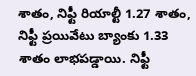శాతం, నిఫ్టీ రియాల్టీ 1.27 శాతం, నిఫ్టీ ప్రయివేటు బ్యాంకు 1.33 శాతం లాభపడ్డాయి. నిఫ్టీ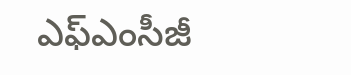ఎఫ్ఎంసీజీ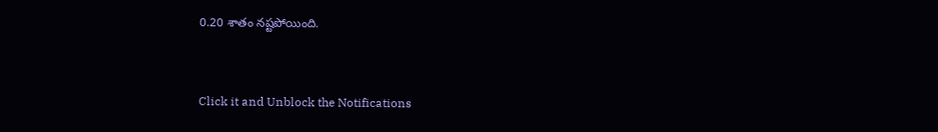0.20 శాతం నష్టపోయింది.


Click it and Unblock the Notifications